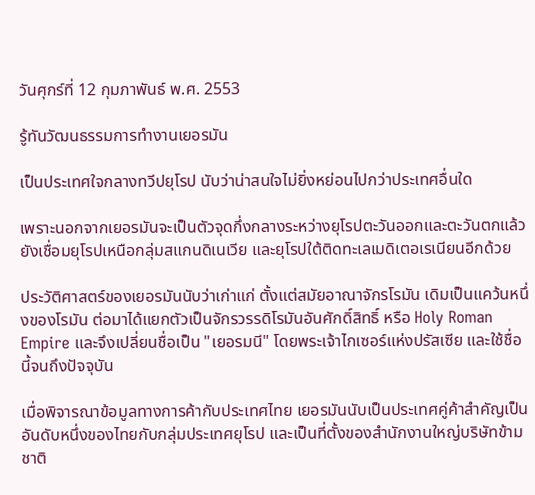วันศุกร์ที่ 12 กุมภาพันธ์ พ.ศ. 2553

รู้ทันวัฒนธรรมการทำงานเยอรมัน

เป็นประเทศใจกลางทวีปยุโรป นับว่าน่าสนใจไม่ยิ่งหย่อนไปกว่าประเทศอื่นใด

เพราะนอกจากเยอรมันจะเป็นตัวจุดกึ่งกลางระหว่างยุโรปตะวันออกและตะวันตกแล้ว ยังเชื่อมยุโรปเหนือกลุ่มสแกนดิเนเวีย และยุโรปใต้ติดทะเลเมดิเตอเรเนียนอีกด้วย

ประวัติศาสตร์ของเยอรมันนับว่าเก่าแก่ ตั้งแต่สมัยอาณาจักรโรมัน เดิมเป็นแคว้นหนึ่งของโรมัน ต่อมาได้แยกตัวเป็นจักรวรรดิโรมันอันศักดิ์สิทธิ์ หรือ Holy Roman Empire และจึงเปลี่ยนชื่อเป็น "เยอรมนี" โดยพระเจ้าไกเซอร์แห่งปรัสเซีย และใช้ชื่อนี้จนถึงปัจจุบัน

เมื่อพิจารณาข้อมูลทางการค้ากับประเทศไทย เยอรมันนับเป็นประเทศคู่ค้าสำคัญเป็นอันดับหนึ่งของไทยกับกลุ่มประเทศยุโรป และเป็นที่ตั้งของสำนักงานใหญ่บริษัทข้ามชาติ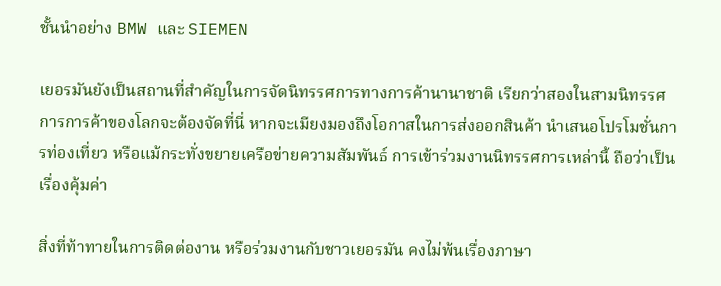ชั้นนำอย่าง BMW และ SIEMEN

เยอรมันยังเป็นสถานที่สำคัญในการจัดนิทรรศการทางการค้านานาชาติ เรียกว่าสองในสามนิทรรศการการค้าของโลกจะต้องจัดที่นี่ หากจะเมียงมองถึงโอกาสในการส่งออกสินค้า นำเสนอโปรโมชั่นการท่องเที่ยว หรือแม้กระทั่งขยายเครือข่ายความสัมพันธ์ การเข้าร่วมงานนิทรรศการเหล่านี้ ถือว่าเป็นเรื่องคุ้มค่า

สิ่งที่ท้าทายในการติดต่องาน หรือร่วมงานกับชาวเยอรมัน คงไม่พ้นเรื่องภาษา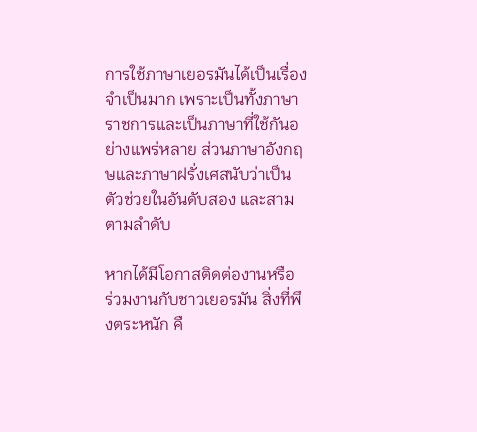การใช้ภาษาเยอรมันได้เป็นเรื่องจำเป็นมาก เพราะเป็นทั้งภาษาราชการและเป็นภาษาที่ใช้กันอย่างแพร่หลาย ส่วนภาษาอังกฤษและภาษาฝรั่งเศสนับว่าเป็นตัวช่วยในอันดับสอง และสามตามลำดับ

หากได้มีโอกาสติดต่องานหรือ ร่วมงานกับชาวเยอรมัน สิ่งที่พึงตระหนัก คื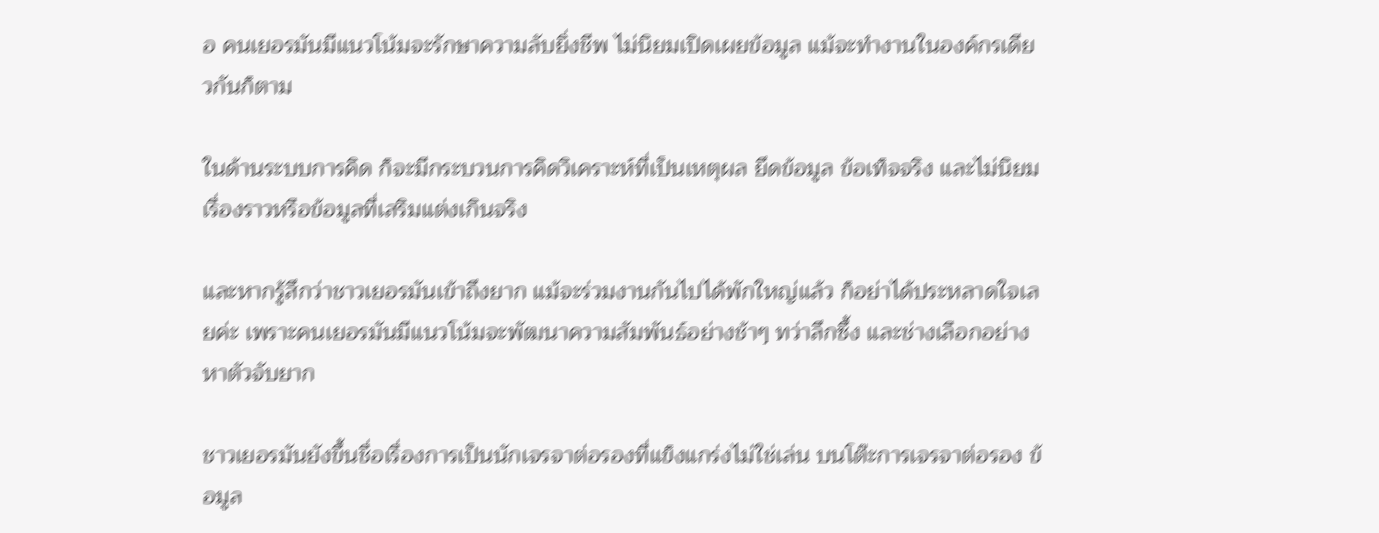อ คนเยอรมันมีแนวโน้มจะรักษาความลับยิ่งชีพ ไม่นิยมเปิดเผยข้อมูล แม้จะทำงานในองค์กรเดียวกันก็ตาม

ในด้านระบบการคิด ก็จะมีกระบวนการคิดวิเคราะห์ที่เป็นเหตุผล ยึดข้อมูล ข้อเท็จจริง และไม่นิยมเรื่องราวหรือข้อมูลที่เสริมแต่งเกินจริง

และหากรู้สึกว่าชาวเยอรมันเข้าถึงยาก แม้จะร่วมงานกันไปได้พักใหญ่แล้ว ก็อย่าได้ประหลาดใจเลยค่ะ เพราะคนเยอรมันมีแนวโน้มจะพัฒนาความสัมพันธ์อย่างช้าๆ ทว่าลึกซึ้ง และช่างเลือกอย่างหาตัวจับยาก

ชาวเยอรมันยังขึ้นชื่อเรื่องการเป็นนักเจรจาต่อรองที่แข็งแกร่งไม่ใช่เล่น บนโต๊ะการเจรจาต่อรอง ข้อมูล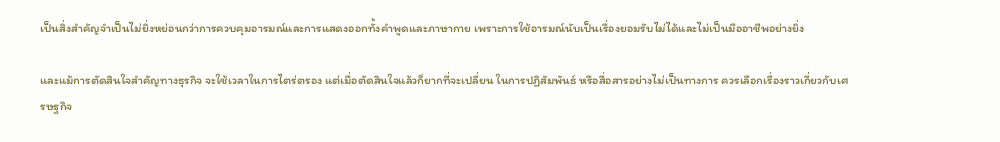เป็นสิ่งสำคัญจำเป็นไม่ยิ่งหย่อนกว่าการควบคุมอารมณ์และการแสดงออกทั้งคำพูดและภาษากาย เพราะการใช้อารมณ์นับเป็นเรื่องยอมรับไม่ได้และไม่เป็นมืออาชีพอย่างยิ่ง

และแม้การตัดสินใจสำคัญทางธุรกิจ จะใช้เวลาในการไตร่ตรอง แต่เมื่อตัดสินใจแล้วก็ยากที่จะเปลี่ยน ในการปฏิสัมพันธ์ หรือสื่อสารอย่างไม่เป็นทางการ ควรเลือกเรื่องราวเกี่ยวกับเศรษฐกิจ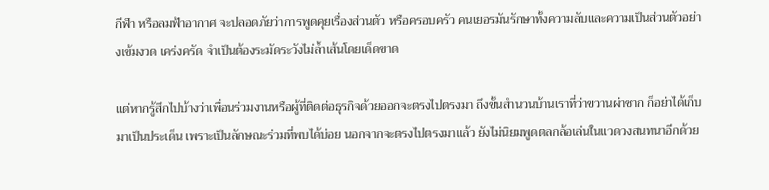กีฬา หรือลมฟ้าอากาศ จะปลอดภัยว่าการพูดคุยเรื่องส่วนตัว หรือครอบครัว คนเยอรมันรักษาทั้งความลับและความเป็นส่วนตัวอย่างเข้มงวด เคร่งครัด จำเป็นต้องระมัดระวังไม่ล้ำเส้นโดยเด็ดขาด

แต่หากรู้สึกไปบ้างว่าเพื่อนร่วมงานหรือผู้ที่ติดต่อธุรกิจด้วยออกจะตรงไปตรงมา ถึงขั้นสำนวนบ้านเราที่ว่าขวานผ่าซาก ก็อย่าได้เก็บมาเป็นประเด็น เพราะเป็นลักษณะร่วมที่พบได้บ่อย นอกจากจะตรงไปตรงมาแล้ว ยังไม่นิยมพูดตลกล้อเล่นในแวดวงสนทนาอีกด้วย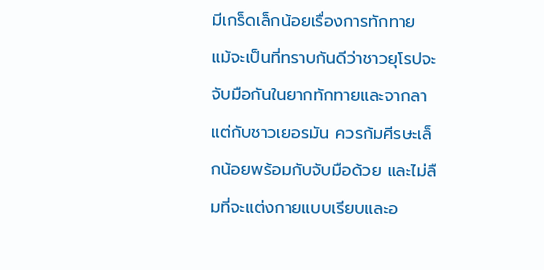มีเกร็ดเล็กน้อยเรื่องการทักทาย แม้จะเป็นที่ทราบกันดีว่าชาวยุโรปจะจับมือกันในยากทักทายและจากลา แต่กับชาวเยอรมัน ควรก้มศีรษะเล็กน้อยพร้อมกับจับมือด้วย และไม่ลืมที่จะแต่งกายแบบเรียบและอ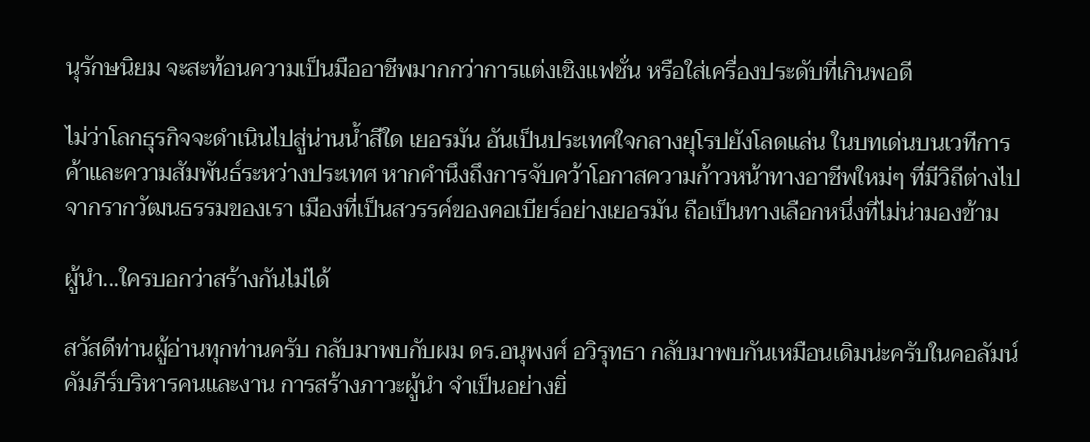นุรักษนิยม จะสะท้อนความเป็นมืออาชีพมากกว่าการแต่งเชิงแฟชั่น หรือใส่เครื่องประดับที่เกินพอดี

ไม่ว่าโลกธุรกิจจะดำเนินไปสู่น่านน้ำสีใด เยอรมัน อันเป็นประเทศใจกลางยุโรปยังโลดแล่น ในบทเด่นบนเวทีการค้าและความสัมพันธ์ระหว่างประเทศ หากคำนึงถึงการจับคว้าโอกาสความก้าวหน้าทางอาชีพใหม่ๆ ที่มีวิถีต่างไปจากรากวัฒนธรรมของเรา เมืองที่เป็นสวรรค์ของคอเบียร์อย่างเยอรมัน ถือเป็นทางเลือกหนึ่งที่ไม่น่ามองข้าม

ผู้นำ...ใครบอกว่าสร้างกันไม่ได้

สวัสดีท่านผู้อ่านทุกท่านครับ กลับมาพบกับผม ดร.อนุพงศ์ อวิรุทธา กลับมาพบกันเหมือนเดิมน่ะครับในคอลัมน์คัมภีร์บริหารคนและงาน การสร้างภาวะผู้นำ จำเป็นอย่างยิ่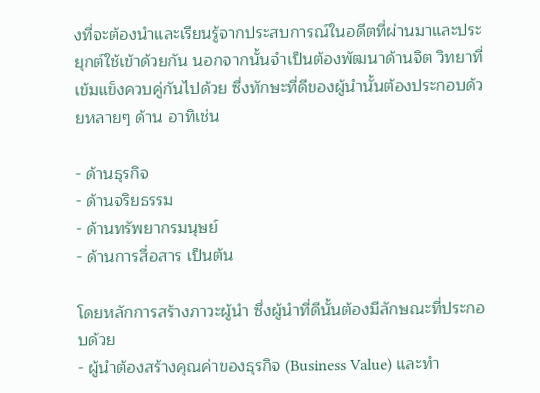งที่จะต้องนำและเรียนรู้จากประสบการณ์ในอดีตที่ผ่านมาและประยุกต์ใช้เข้าด้วยกัน นอกจากนั้นจำเป็นต้องพัฒนาด้านจิต วิทยาที่เข้มแข็งควบคู่กันไปด้วย ซึ่งทักษะที่ดีของผู้นำนั้นต้องประกอบด้วยหลายๆ ด้าน อาทิเช่น

- ด้านธุรกิจ
- ด้านจริยธรรม
- ด้านทรัพยากรมนุษย์
- ด้านการสื่อสาร เป็นต้น

โดยหลักการสร้างภาวะผู้นำ ซึ่งผู้นำที่ดีนั้นต้องมีลักษณะที่ประกอบด้วย
- ผู้นำต้องสร้างคุณค่าของธุรกิจ (Business Value) และทำ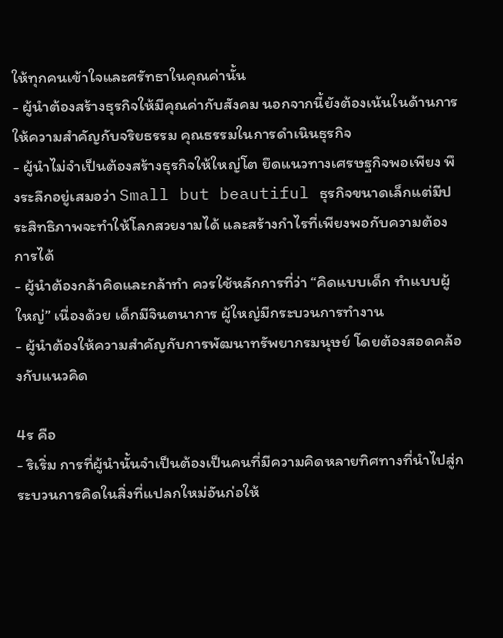ให้ทุกคนเข้าใจและศรัทธาในคุณค่านั้น
- ผู้นำต้องสร้างธุรกิจให้มีคุณค่ากับสังคม นอกจากนี้ยังต้องเน้นในด้านการให้ความสำคัญกับจริยธรรม คุณธรรมในการดำเนินธุรกิจ
- ผู้นำไม่จำเป็นต้องสร้างธุรกิจให้ใหญ่โต ยึดแนวทางเศรษฐกิจพอเพียง พึงระลึกอยู่เสมอว่า Small but beautiful ธุรกิจขนาดเล็กแต่มีประสิทธิภาพจะทำให้โลกสวยงามได้ และสร้างกำไรที่เพียงพอกับความต้องการได้
- ผู้นำต้องกล้าคิดและกล้าทำ ควรใช้หลักการที่ว่า “คิดแบบเด็ก ทำแบบผู้ใหญ่” เนื่องด้วย เด็กมีจินตนาการ ผู้ใหญ่มีกระบวนการทำงาน
- ผู้นำต้องให้ความสำคัญกับการพัฒนาทรัพยากรมนุษย์ โดยต้องสอดคล้องกับแนวคิด

4ร คือ
- ริเริ่ม การที่ผู้นำนั้นจำเป็นต้องเป็นคนที่มีความคิดหลายทิศทางที่นำไปสู่กระบวนการคิดในสิ่งที่แปลกใหม่อันก่อให้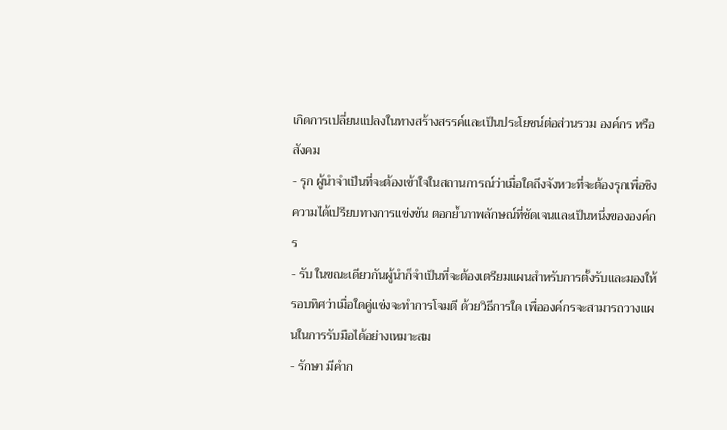เกิดการเปลี่ยนแปลงในทางสร้างสรรค์และเป็นประโยชน์ต่อส่วนรวม องค์กร หรือสังคม
- รุก ผู้นำจำเป็นที่จะต้องเข้าใจในสถานการณ์ว่าเมื่อใดถึงจังหวะที่จะต้องรุกเพื่อชิงความได้เปรียบทางการแข่งขัน ตอกย้ำภาพลักษณ์ที่ชัดเจนและเป็นหนึ่งขององค์กร
- รับ ในขณะเดียวกันผู้นำก็จำเป็นที่จะต้องเตรียมแผนสำหรับการตั้งรับและมองให้รอบทิศว่าเมื่อใดคู่แข่งจะทำการโจมตี ด้วยวิธีการใด เพื่อองค์กรจะสามารถวางแผนในการรับมือได้อย่างเหมาะสม
- รักษา มีคำก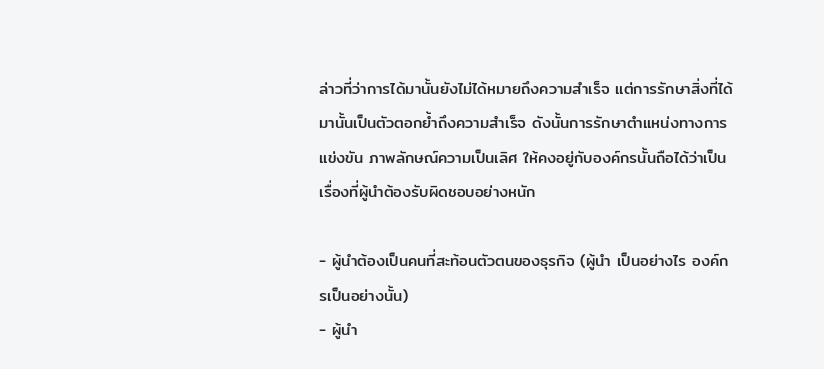ล่าวที่ว่าการได้มานั้นยังไม่ได้หมายถึงความสำเร็จ แต่การรักษาสิ่งที่ได้มานั้นเป็นตัวตอกย้ำถึงความสำเร็จ ดังนั้นการรักษาตำแหน่งทางการแข่งขัน ภาพลักษณ์ความเป็นเลิศ ให้คงอยู่กับองค์กรนั้นถือได้ว่าเป็นเรื่องที่ผู้นำต้องรับผิดชอบอย่างหนัก

- ผู้นำต้องเป็นคนที่สะท้อนตัวตนของธุรกิจ (ผู้นำ เป็นอย่างไร องค์กรเป็นอย่างนั้น)
- ผู้นำ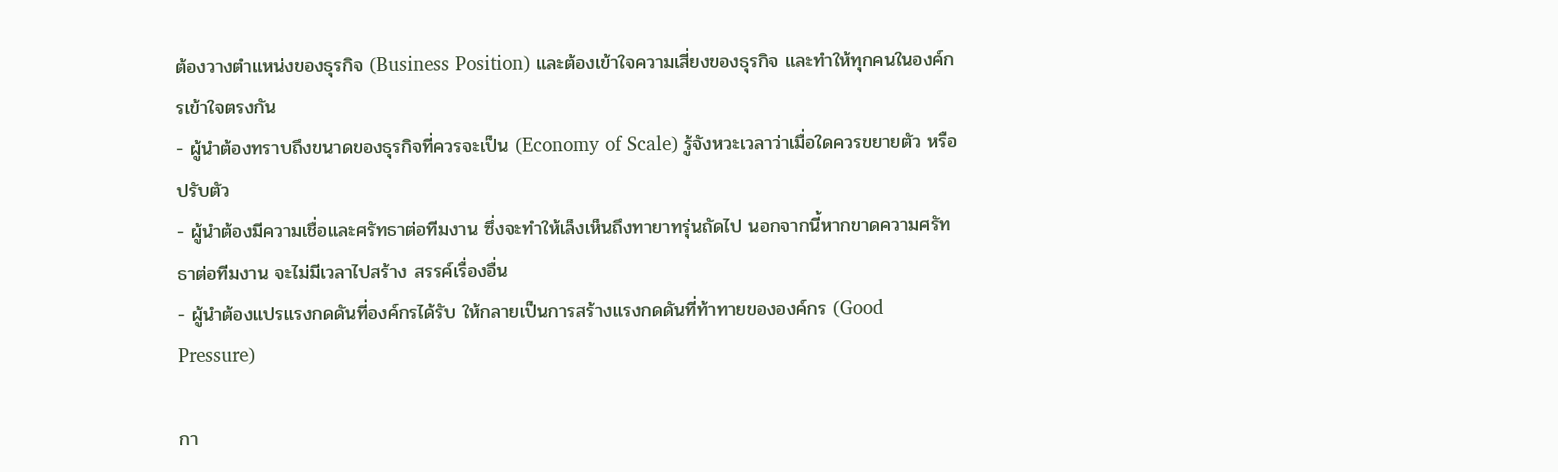ต้องวางตำแหน่งของธุรกิจ (Business Position) และต้องเข้าใจความเสี่ยงของธุรกิจ และทำให้ทุกคนในองค์กรเข้าใจตรงกัน
- ผู้นำต้องทราบถึงขนาดของธุรกิจที่ควรจะเป็น (Economy of Scale) รู้จังหวะเวลาว่าเมื่อใดควรขยายตัว หรือปรับตัว
- ผู้นำต้องมีความเชื่อและศรัทธาต่อทีมงาน ซึ่งจะทำให้เล็งเห็นถึงทายาทรุ่นถัดไป นอกจากนี้หากขาดความศรัทธาต่อทีมงาน จะไม่มีเวลาไปสร้าง สรรค์เรื่องอื่น
- ผู้นำต้องแปรแรงกดดันที่องค์กรได้รับ ให้กลายเป็นการสร้างแรงกดดันที่ท้าทายขององค์กร (Good Pressure)

กา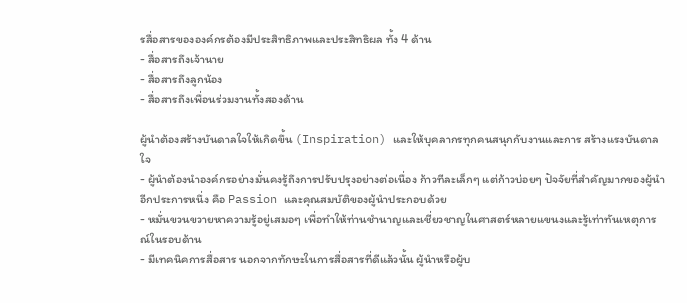รสื่อสารขององค์กรต้องมีประสิทธิภาพและประสิทธิผล ทั้ง 4 ด้าน
- สื่อสารถึงเจ้านาย
- สื่อสารถึงลูกน้อง
- สื่อสารถึงเพื่อนร่วมงานทั้งสองด้าน

ผู้นำต้องสร้างบันดาลใจให้เกิดขึ้น (Inspiration) และให้บุคลากรทุกคนสนุกกับงานและการ สร้างแรงบันดาลใจ
- ผู้นำต้องนำองค์กรอย่างมั่นคงรู้ถึงการปรับปรุงอย่างต่อเนื่อง ก้าวทีละเล็กๆ แต่ก้าวบ่อยๆ ปัจจัยที่สำคัญมากของผู้นำอีกประการหนึ่ง คือ Passion และคุณสมบัติของผู้นำประกอบด้วย
- หมั่นขวนขวายหาความรู้อยู่เสมอๆ เพื่อทำให้ท่านชำนาญและเชี่ยวชาญในศาสตร์หลายแขนงและรู้เท่าทันเหตุการณ์ในรอบด้าน
- มีเทคนิคการสื่อสาร นอกจากทักษะในการสื่อสารที่ดีแล้วนั้น ผู้นำหรือผู้บ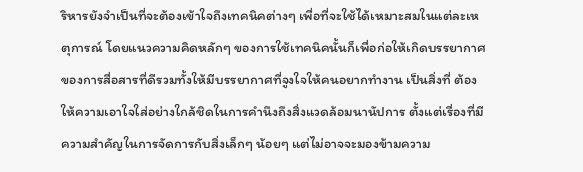ริหารยังจำเป็นที่จะต้องเข้าใจถึงเทคนิคต่างๆ เพื่อที่จะใช้ได้เหมาะสมในแต่ละเหตุการณ์ โดยแนวความคิดหลักๆ ของการใช้เทคนิคนั้นก็เพื่อก่อให้เกิดบรรยากาศของการสื่อสารที่ดีรวมทั้งให้มีบรรยากาศที่จูงใจให้คนอยากทำงาน เป็นสิ่งที่ ต้องให้ความเอาใจใส่อย่างใกล้ชิดในการคำนึงถึงสิ่งแวดล้อมนานัปการ ตั้งแต่เรื่องที่มีความสำคัญในการจัดการกับสิ่งเล็กๆ น้อยๆ แต่ไม่อาจจะมองข้ามความ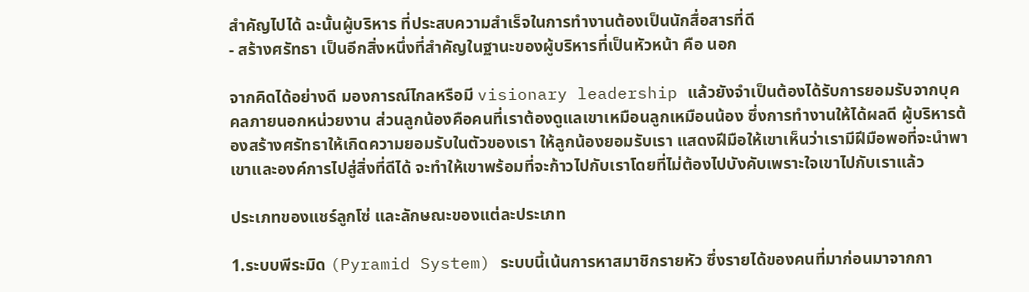สำคัญไปได้ ฉะนั้นผู้บริหาร ที่ประสบความสำเร็จในการทำงานต้องเป็นนักสื่อสารที่ดี
- สร้างศรัทธา เป็นอีกสิ่งหนึ่งที่สำคัญในฐานะของผู้บริหารที่เป็นหัวหน้า คือ นอก

จากคิดได้อย่างดี มองการณ์ไกลหรือมี visionary leadership แล้วยังจำเป็นต้องได้รับการยอมรับจากบุคคลภายนอกหน่วยงาน ส่วนลูกน้องคือคนที่เราต้องดูแลเขาเหมือนลูกเหมือนน้อง ซึ่งการทำงานให้ได้ผลดี ผู้บริหารต้องสร้างศรัทธาให้เกิดความยอมรับในตัวของเรา ให้ลูกน้องยอมรับเรา แสดงฝีมือให้เขาเห็นว่าเรามีฝีมือพอที่จะนำพาเขาและองค์การไปสู่สิ่งที่ดีได้ จะทำให้เขาพร้อมที่จะก้าวไปกับเราโดยที่ไม่ต้องไปบังคับเพราะใจเขาไปกับเราแล้ว

ประเภทของแชร์ลูกโซ่ และลักษณะของแต่ละประเภท

1.ระบบพีระมิด (Pyramid System) ระบบนี้เน้นการหาสมาชิกรายหัว ซึ่งรายได้ของคนที่มาก่อนมาจากกา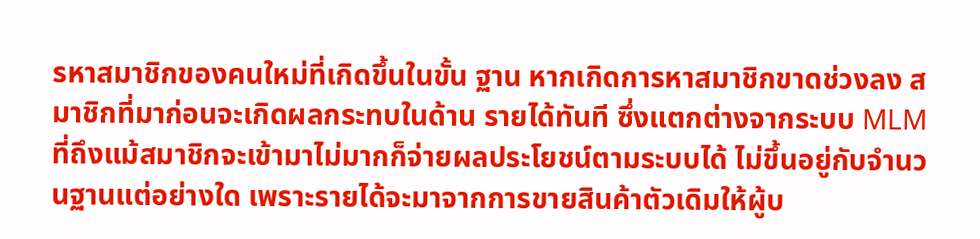รหาสมาชิกของคนใหม่ที่เกิดขึ้นในขั้น ฐาน หากเกิดการหาสมาชิกขาดช่วงลง สมาชิกที่มาก่อนจะเกิดผลกระทบในด้าน รายได้ทันที ซึ่งแตกต่างจากระบบ MLM ที่ถึงแม้สมาชิกจะเข้ามาไม่มากก็จ่ายผลประโยชน์ตามระบบได้ ไม่ขึ้นอยู่กับจำนวนฐานแต่อย่างใด เพราะรายได้จะมาจากการขายสินค้าตัวเดิมให้ผู้บ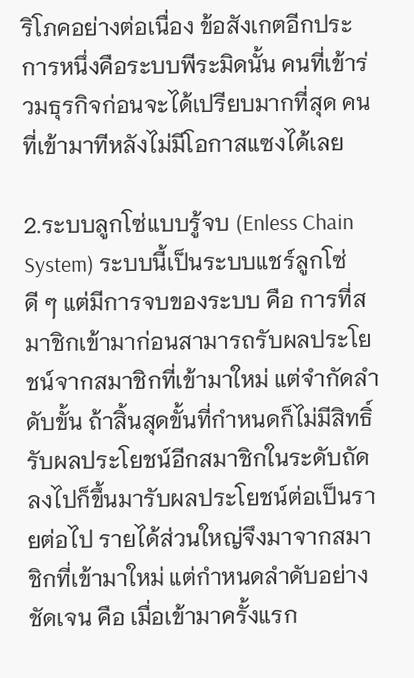ริโภคอย่างต่อเนื่อง ข้อสังเกตอีกประการหนึ่งคือระบบพีระมิดนั้น คนที่เข้าร่วมธุรกิจก่อนจะได้เปรียบมากที่สุด คนที่เข้ามาทีหลังไม่มีโอกาสแซงได้เลย

2.ระบบลูกโซ่แบบรู้จบ (Enless Chain System) ระบบนี้เป็นระบบแชร์ลูกโซ่ดี ๆ แต่มีการจบของระบบ คือ การที่สมาชิกเข้ามาก่อนสามารถรับผลประโยชน์จากสมาชิกที่เข้ามาใหม่ แต่จำกัดลำดับขั้น ถ้าสิ้นสุดขั้นที่กำหนดก็ไม่มีสิทธิ์รับผลประโยชน์อีกสมาชิกในระดับถัดลงไปก็ขึ้นมารับผลประโยชน์ต่อเป็นรายต่อไป รายได้ส่วนใหญ่จึงมาจากสมาชิกที่เข้ามาใหม่ แต่กำหนดลำดับอย่างชัดเจน คือ เมื่อเข้ามาครั้งแรก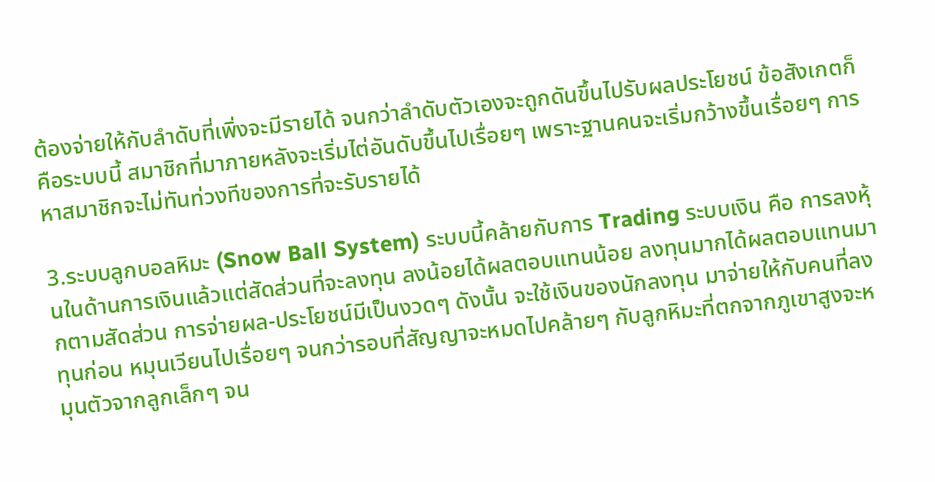ต้องจ่ายให้กับลำดับที่เพิ่งจะมีรายได้ จนกว่าลำดับตัวเองจะถูกดันขึ้นไปรับผลประโยชน์ ข้อสังเกตก็คือระบบนี้ สมาชิกที่มาภายหลังจะเริ่มไต่อันดับขึ้นไปเรื่อยๆ เพราะฐานคนจะเริ่มกว้างขึ้นเรื่อยๆ การหาสมาชิกจะไม่ทันท่วงทีของการที่จะรับรายได้

3.ระบบลูกบอลหิมะ (Snow Ball System) ระบบนี้คล้ายกับการ Trading ระบบเงิน คือ การลงหุ้นในด้านการเงินแล้วแต่สัดส่วนที่จะลงทุน ลงน้อยได้ผลตอบแทนน้อย ลงทุนมากได้ผลตอบแทนมากตามสัดส่วน การจ่ายผล-ประโยชน์มีเป็นงวดๆ ดังนั้น จะใช้เงินของนักลงทุน มาจ่ายให้กับคนที่ลงทุนก่อน หมุนเวียนไปเรื่อยๆ จนกว่ารอบที่สัญญาจะหมดไปคล้ายๆ กับลูกหิมะที่ตกจากภูเขาสูงจะหมุนตัวจากลูกเล็กๆ จน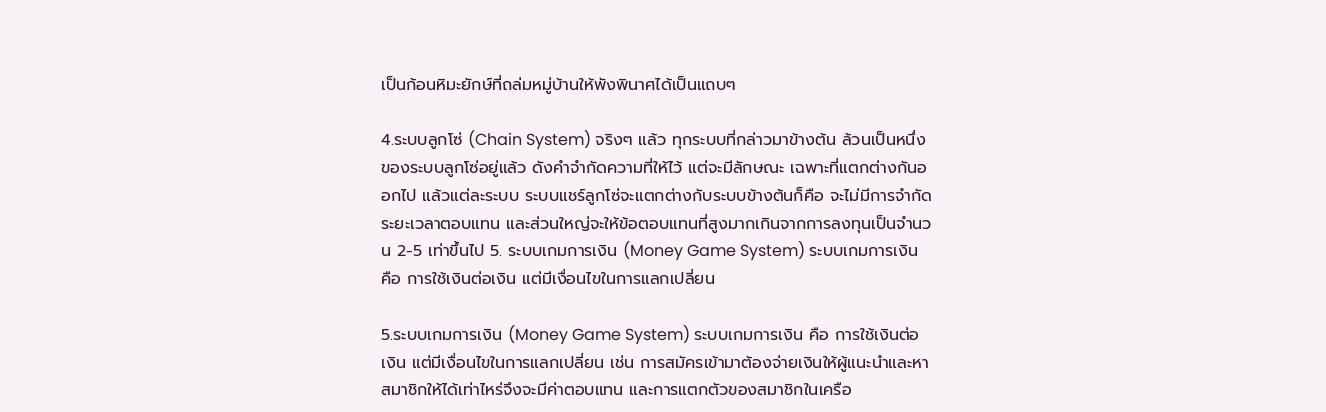เป็นก้อนหิมะยักษ์ที่ถล่มหมู่บ้านให้พังพินาศได้เป็นแถบๆ

4.ระบบลูกโซ่ (Chain System) จริงๆ แล้ว ทุกระบบที่กล่าวมาข้างต้น ล้วนเป็นหนึ่งของระบบลูกโซ่อยู่แล้ว ดังคำจำกัดความที่ให้ไว้ แต่จะมีลักษณะ เฉพาะที่แตกต่างกันออกไป แล้วแต่ละระบบ ระบบแชร์ลูกโซ่จะแตกต่างกับระบบข้างต้นก็คือ จะไม่มีการจำกัดระยะเวลาตอบแทน และส่วนใหญ่จะให้ข้อตอบแทนที่สูงมากเกินจากการลงทุนเป็นจำนวน 2-5 เท่าขึ้นไป 5. ระบบเกมการเงิน (Money Game System) ระบบเกมการเงิน คือ การใช้เงินต่อเงิน แต่มีเงื่อนไขในการแลกเปลี่ยน

5.ระบบเกมการเงิน (Money Game System) ระบบเกมการเงิน คือ การใช้เงินต่อเงิน แต่มีเงื่อนไขในการแลกเปลี่ยน เช่น การสมัครเข้ามาต้องจ่ายเงินให้ผู้แนะนำและหาสมาชิกให้ได้เท่าไหร่จึงจะมีค่าตอบแทน และการแตกตัวของสมาชิกในเครือ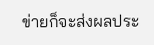ข่ายก็จะส่งผลประ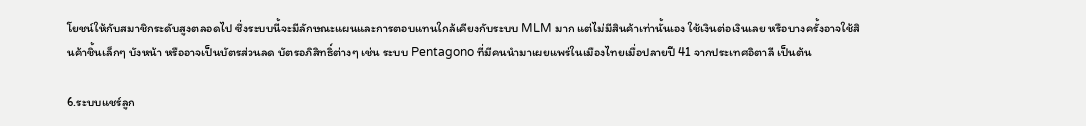โยชน์ให้กับสมาชิกระดับสูงตลอดไป ซึ่งระบบนี้จะมีลักษณะแผนและการตอบแทนใกล้เคียงกับระบบ MLM มาก แต่ไม่มีสินค้าเท่านั้นเอง ใช้เงินต่อเงินเลย หรือบางครั้งอาจใช้สินค้าชิ้นเล็กๆ บังหน้า หรืออาจเป็นบัตรส่วนลด บัตรอภิสิทธิ์ต่างๆ เช่น ระบบ Pentagono ที่มีคนนำมาเผยแพร่ในเมืองไทยเมื่อปลายปี 41 จากประเทศอิตาลี เป็นต้น

6.ระบบแชร์ลูก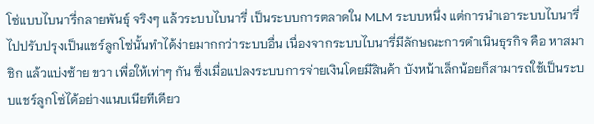โซ่แบบไบนารี่กลายพันธุ์ จริงๆ แล้วระบบไบนารี่ เป็นระบบการตลาดใน MLM ระบบหนึ่ง แต่การนำเอาระบบไบนารี่ไปปรับปรุงเป็นแชร์ลูกโซ่นั้นทำได้ง่ายมากกว่าระบบอื่น เนื่องจากระบบไบนารี่มีลักษณะการดำเนินธุรกิจ คือ หาสมาชิก แล้วแบ่งซ้าย ขวา เพื่อให้เท่าๆ กัน ซึ่งเมื่อแปลงระบบการจ่ายเงินโดยมีสินค้า บังหน้าเล็กน้อยก็สามารถใช้เป็นระบบแชร์ลูกโซ่ได้อย่างแนบเนียทีเดียว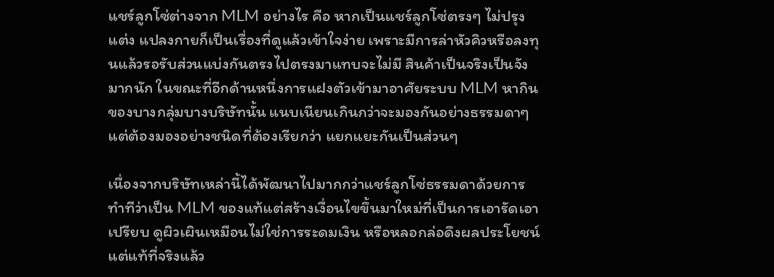แชร์ลูกโซ่ต่างจาก MLM อย่างไร คือ หากเป็นแชร์ลูกโซ่ตรงๆ ไม่ปรุงแต่ง แปลงกายก็เป็นเรื่องที่ดูแล้วเข้าใจง่าย เพราะมีการล่าหัวคิวหรือลงทุนแล้วรอรับส่วนแบ่งกันตรงไปตรงมาแทบจะไม่มี สินค้าเป็นจริงเป็นจังมากนัก ในขณะที่อีกด้านหนึ่งการแฝงตัวเข้ามาอาศัยระบบ MLM หากินของบางกลุ่มบางบริษัทนั้น แนบเนียนเกินกว่าจะมองกันอย่างธรรมดาๆ แต่ต้องมองอย่างชนิดที่ต้องเรียกว่า แยกแยะกันเป็นส่วนๆ

เนื่องจากบริษัทเหล่านี้ได้พัฒนาไปมากกว่าแชร์ลูกโซ่ธรรมดาด้วยการทำทีว่าเป็น MLM ของแท้แต่สร้างเงื่อนไขขึ้นมาใหม่ที่เป็นการเอารัดเอาเปรียบ ดูผิวเผินเหมือนไม่ใช่การระดมเงิน หรือหลอกล่อดึงผลประโยชน์ แต่แท้ที่จริงแล้ว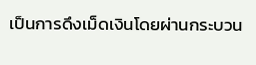เป็นการดึงเม็ดเงินโดยผ่านกระบวน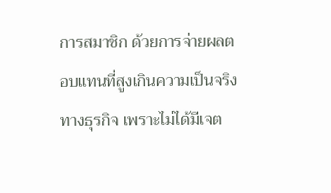การสมาชิก ด้วยการจ่ายผลตอบแทนที่สูงเกินความเป็นจริงทางธุรกิจ เพราะไม่ได้มีเจต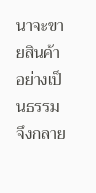นาจะขายสินค้า อย่างเป็นธรรม จึงกลาย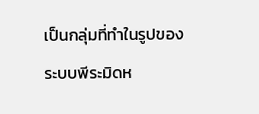เป็นกลุ่มที่ทำในรูปของระบบพีระมิดห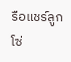รือแชร์ลูกโซ่